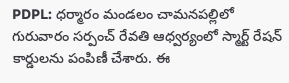PDPL: ధర్మారం మండలం చామనపల్లిలో గురువారం సర్పంచ్ రేవతి ఆధ్వర్యంలో స్మార్ట్ రేషన్ కార్డులను పంపిణీ చేశారు. ఈ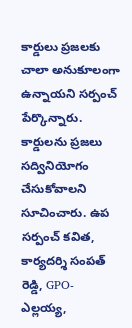కార్డులు ప్రజలకు చాలా అనుకూలంగా ఉన్నాయని సర్పంచ్ పేర్కొన్నారు. కార్డులను ప్రజలు సద్వినియోగం చేసుకోవాలని సూచించారు. ఉప సర్పంచ్ కవిత, కార్యదర్శి సంపత్ రెడ్డి, GPO- ఎల్లయ్య,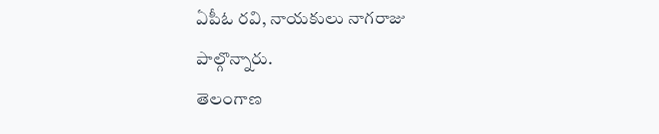ఏపీఓ రవి, నాయకులు నాగరాజు పాల్గొన్నారు.
తెలంగాణ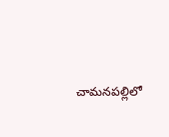చామనపల్లిలో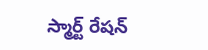స్మార్ట్ రేషన్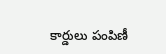కార్డులు పంపిణీ